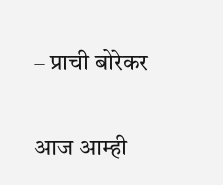– प्राची बोरेकर

आज आम्ही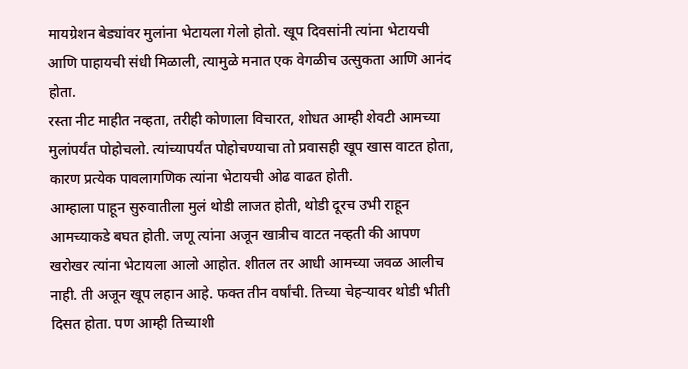मायग्रेशन बेड्यांवर मुलांना भेटायला गेलो होतो. खूप दिवसांनी त्यांना भेटायची आणि पाहायची संधी मिळाली, त्यामुळे मनात एक वेगळीच उत्सुकता आणि आनंद होता.
रस्ता नीट माहीत नव्हता, तरीही कोणाला विचारत, शोधत आम्ही शेवटी आमच्या मुलांपर्यंत पोहोचलो. त्यांच्यापर्यंत पोहोचण्याचा तो प्रवासही खूप खास वाटत होता, कारण प्रत्येक पावलागणिक त्यांना भेटायची ओढ वाढत होती.
आम्हाला पाहून सुरुवातीला मुलं थोडी लाजत होती, थोडी दूरच उभी राहून आमच्याकडे बघत होती. जणू त्यांना अजून खात्रीच वाटत नव्हती की आपण खरोखर त्यांना भेटायला आलो आहोत. शीतल तर आधी आमच्या जवळ आलीच नाही. ती अजून खूप लहान आहे. फक्त तीन वर्षांची. तिच्या चेहऱ्यावर थोडी भीती दिसत होता. पण आम्ही तिच्याशी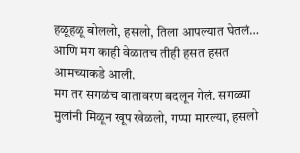हळूहळू बोललो, हसलो, तिला आपल्यात घेतलं… आणि मग काही वेळातच तीही हसत हसत आमच्याकडे आली.
मग तर सगळंच वातावरण बदलून गेलं. सगळ्या मुलांनी मिळून खूप खेळलो, गप्पा मारल्या, हसलो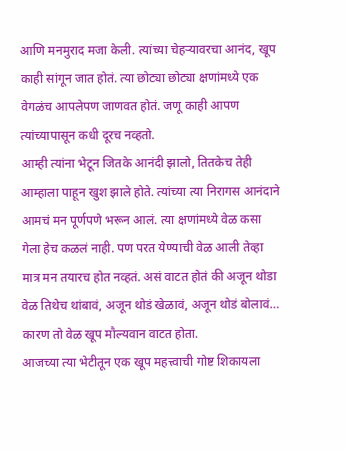आणि मनमुराद मजा केली. त्यांच्या चेहऱ्यावरचा आनंद, खूप काही सांगून जात होतं. त्या छोट्या छोट्या क्षणांमध्ये एक वेगळंच आपलेपण जाणवत होतं. जणू काही आपण त्यांच्यापासून कधी दूरच नव्हतो.
आम्ही त्यांना भेटून जितके आनंदी झालो, तितकेच तेही आम्हाला पाहून खुश झाले होते. त्यांच्या त्या निरागस आनंदाने आमचं मन पूर्णपणे भरून आलं. त्या क्षणांमध्ये वेळ कसा गेला हेच कळलं नाही. पण परत येण्याची वेळ आली तेव्हा मात्र मन तयारच होत नव्हतं. असं वाटत होतं की अजून थोडा वेळ तिथेच थांबावं, अजून थोडं खेळावं, अजून थोडं बोलावं… कारण तो वेळ खूप मौल्यवान वाटत होता.
आजच्या त्या भेटीतून एक खूप महत्त्वाची गोष्ट शिकायला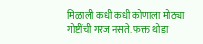मिळाली कधी कधी कोणाला मोठ्या गोष्टींची गरज नसते. फक्त थोडा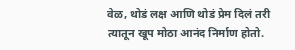वेळ, थोडं लक्ष आणि थोडं प्रेम दिलं तरी त्यातून खूप मोठा आनंद निर्माण होतो.